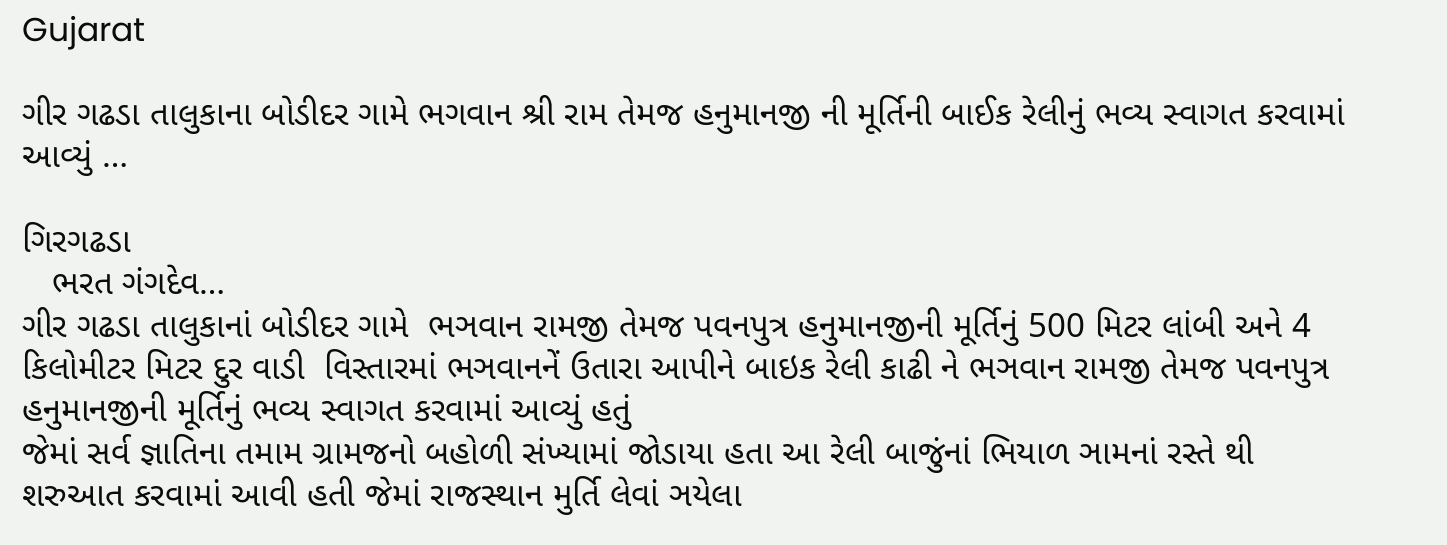Gujarat

ગીર ગઢડા તાલુકાના બોડીદર ગામે ભગવાન શ્રી રામ તેમજ હનુમાનજી ની મૂર્તિની બાઈક રેલીનું ભવ્ય સ્વાગત કરવામાં આવ્યું …

ગિરગઢડા
   ભરત ગંગદેવ…
ગીર ગઢડા તાલુકાનાં બોડીદર ગામે  ભઞવાન રામજી તેમજ પવનપુત્ર હનુમાનજીની મૂર્તિનું 500 મિટર લાંબી અને 4 કિલોમીટર મિટર દુર વાડી  વિસ્તારમાં ભઞવાનનેં ઉતારા આપીને બાઇક રેલી કાઢી ને ભઞવાન રામજી તેમજ પવનપુત્ર હનુમાનજીની મૂર્તિનું ભવ્ય સ્વાગત કરવામાં આવ્યું હતું
જેમાં સર્વ જ્ઞાતિના તમામ ગ્રામજનો બહોળી સંખ્યામાં જોડાયા હતા આ રેલી બાજુંનાં ભિયાળ ઞામનાં રસ્તે થી શરુઆત કરવામાં આવી હતી જેમાં રાજસ્થાન મુર્તિ લેવાં ઞયેલા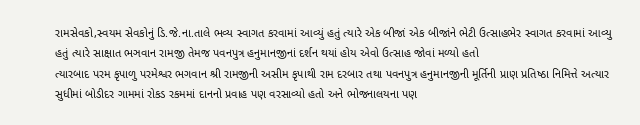રામસેવકો,સ્વયમ સેવકોનું ડિ.જે.ના.તાલે ભવ્ય સ્વાગત કરવામાં આવ્યું હતું ત્યારે એક બીજાં એક બીજાંને ભેટી ઉત્સાહભેર સ્વાગત કરવામાં આવ્યુ હતું ત્યારે સાક્ષાત ભઞવાન રામજી તેમજ પવનપુત્ર હનુમાનજીનાં દર્શન થયાં હોય એવો ઉત્સાહ જોવાં મળ્યો હતો
ત્યારબાદ પરમ કૃપાળુ પરમેશ્વર ભગવાન શ્રી રામજીની અસીમ કૃપાથી રામ દરબાર તથા પવનપુત્ર હનુમાનજીની મૂર્તિની પ્રાણ પ્રતિષ્ઠા નિમિત્તે અત્યાર સુધીમાં બોડીદર ગામમાં રોકડ રકમમાં દાનનો પ્રવાહ પણ વરસાવ્યો હતો અને ભોજનાલયના પણ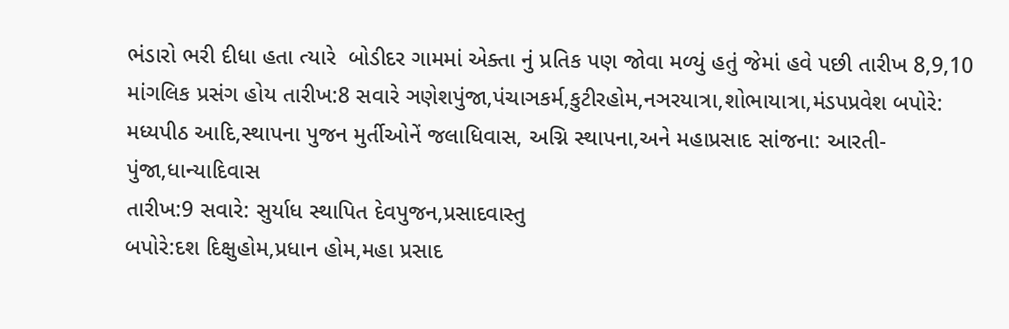ભંડારો ભરી દીધા હતા ત્યારે  બોડીદર ગામમાં એક્તા નું પ્રતિક પણ જોવા મળ્યું હતું જેમાં હવે પછી તારીખ 8,9,10 માંગલિક પ્રસંગ હોય તારીખ:8 સવારે ઞણેશપુંજા,પંચાઞકર્મ,કુટીરહોમ,નઞરયાત્રા,શોભાયાત્રા,મંડપપ્રવેશ બપોરે: મધ્યપીઠ આદિ,સ્થાપના પુજન મુર્તીઓનેં જલાધિવાસ, અગ્નિ સ્થાપના,અને મહાપ્રસાદ સાંજના: આરતી-પુંજા,ધાન્યાદિવાસ
તારીખ:9 સવારે: સુર્યાધ સ્થાપિત દેવપુજન,પ્રસાદવાસ્તુ
બપોરે:દશ દિક્ષુહોમ,પ્રધાન હોમ,મહા પ્રસાદ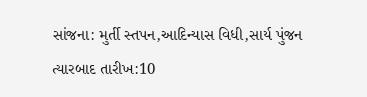સાંજના: મુર્તી સ્તપન,આદિન્યાસ વિધી,સાર્ય પુંજન
ત્યારબાદ તારીખ:10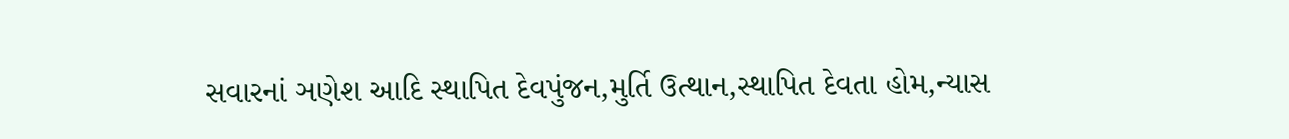સવારનાં ઞણેશ આદિ સ્થાપિત દેવપુંજન,મુર્તિ ઉત્થાન,સ્થાપિત દેવતા હોમ,ન્યાસ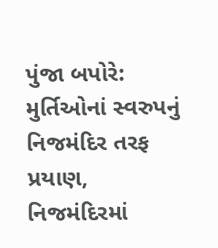પુંજા બપોરે: મુર્તિઓનાં સ્વરુપનું નિજમંદિર તરફ પ્રયાણ, નિજમંદિરમાં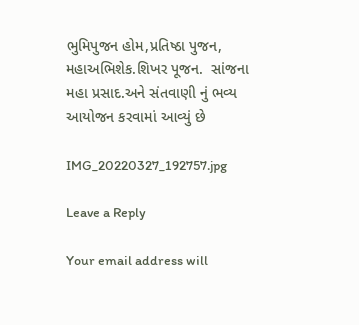ભુમિપુજન હોમ,પ્રતિષ્ઠા પુજન,
મહાઅભિશેક.શિખર પૂજન.  સાંજના મહા પ્રસાદ.અને સંતવાણી નું ભવ્ય આયોજન કરવામાં આવ્યું છે

IMG_20220327_192757.jpg

Leave a Reply

Your email address will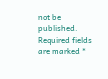not be published. Required fields are marked *